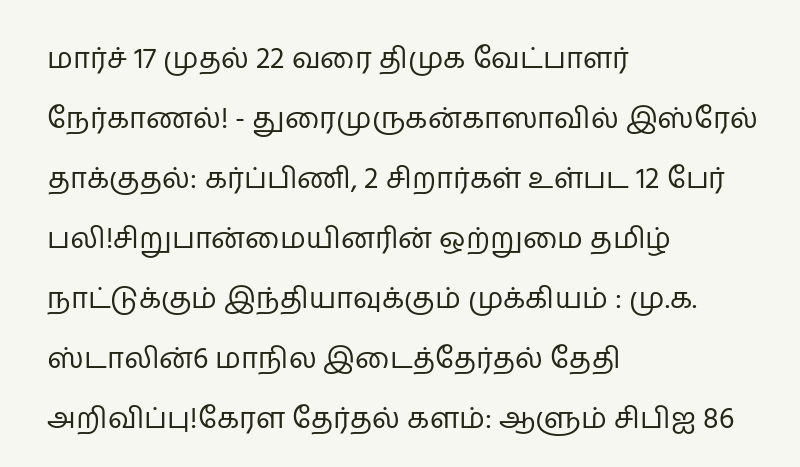மார்ச் 17 முதல் 22 வரை திமுக வேட்பாளர் நேர்காணல்! - துரைமுருகன்காஸாவில் இஸ்ரேல் தாக்குதல்: கர்ப்பிணி, 2 சிறார்கள் உள்பட 12 பேர் பலி!சிறுபான்மையினரின் ஒற்றுமை தமிழ் நாட்டுக்கும் இந்தியாவுக்கும் முக்கியம் : மு.க. ஸ்டாலின்6 மாநில இடைத்தேர்தல் தேதி அறிவிப்பு!கேரள தேர்தல் களம்: ஆளும் சிபிஐ 86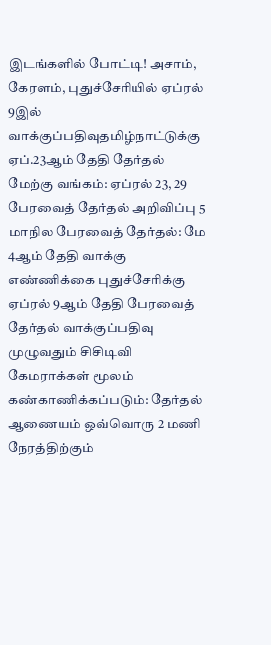இடங்களில் போட்டி! அசாம், கேரளம், புதுச்சேரியில் ஏப்ரல் 9இல் வாக்குப்பதிவுதமிழ்நாட்டுக்கு ஏப்.23ஆம் தேதி தேர்தல் மேற்கு வங்கம்: ஏப்ரல் 23, 29 பேரவைத் தேர்தல் அறிவிப்பு 5 மாநில பேரவைத் தேர்தல்: மே 4ஆம் தேதி வாக்கு எண்ணிக்கை புதுச்சேரிக்கு ஏப்ரல் 9ஆம் தேதி பேரவைத் தேர்தல் வாக்குப்பதிவு முழுவதும் சிசிடிவி கேமராக்கள் மூலம் கண்காணிக்கப்படும்: தேர்தல் ஆணையம் ஒவ்வொரு 2 மணி நேரத்திற்கும்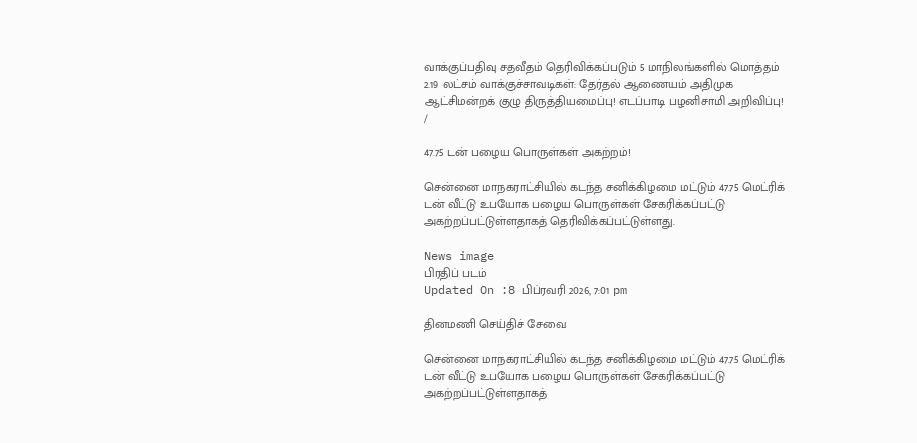வாக்குப்பதிவு சதவீதம் தெரிவிக்கப்படும் 5 மாநிலங்களில் மொத்தம் 2.19 லட்சம் வாக்குச்சாவடிகள்: தேர்தல் ஆணையம் அதிமுக ஆட்சிமன்றக் குழு திருத்தியமைப்பு! எடப்பாடி பழனிசாமி அறிவிப்பு!
/

47.75 டன் பழைய பொருள்கள் அகற்றம்!

சென்னை மாநகராட்சியில் கடந்த சனிக்கிழமை மட்டும் 47.75 மெட்ரிக் டன் வீட்டு உபயோக பழைய பொருள்கள் சேகரிக்கப்பட்டு அகற்றப்பட்டுள்ளதாகத் தெரிவிக்கப்பட்டுள்ளது.

News image
பிரதிப் படம்
Updated On :8 பிப்ரவரி 2026, 7:01 pm

தினமணி செய்திச் சேவை

சென்னை மாநகராட்சியில் கடந்த சனிக்கிழமை மட்டும் 47.75 மெட்ரிக் டன் வீட்டு உபயோக பழைய பொருள்கள் சேகரிக்கப்பட்டு அகற்றப்பட்டுள்ளதாகத்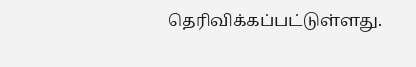தெரிவிக்கப்பட்டுள்ளது.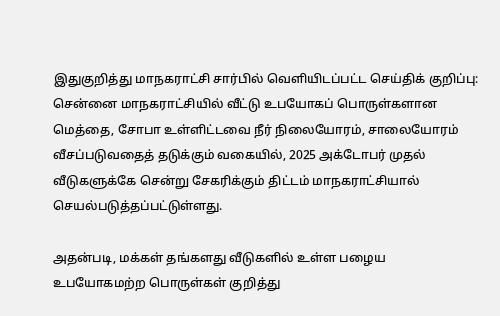இதுகுறித்து மாநகராட்சி சார்பில் வெளியிடப்பட்ட செய்திக் குறிப்பு: சென்னை மாநகராட்சியில் வீட்டு உபயோகப் பொருள்களான மெத்தை, சோபா உள்ளிட்டவை நீர் நிலையோரம், சாலையோரம் வீசப்படுவதைத் தடுக்கும் வகையில், 2025 அக்டோபர் முதல் வீடுகளுக்கே சென்று சேகரிக்கும் திட்டம் மாநகராட்சியால் செயல்படுத்தப்பட்டுள்ளது.

அதன்படி, மக்கள் தங்களது வீடுகளில் உள்ள பழைய உபயோகமற்ற பொருள்கள் குறித்து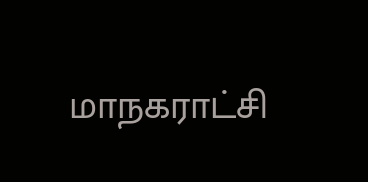மாநகராட்சி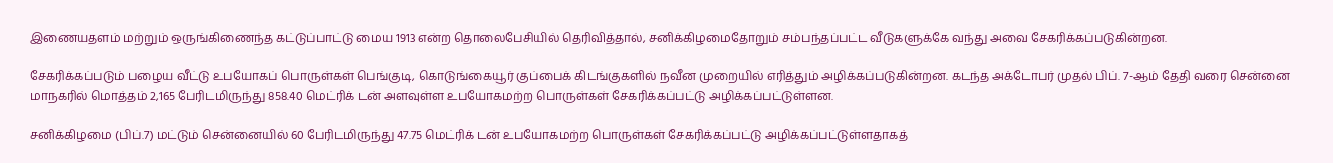இணையதளம் மற்றும் ஒருங்கிணைந்த கட்டுப்பாட்டு மைய 1913 என்ற தொலைபேசியில் தெரிவித்தால், சனிக்கிழமைதோறும் சம்பந்தப்பட்ட வீடுகளுக்கே வந்து அவை சேகரிக்கப்படுகின்றன.

சேகரிக்கப்படும் பழைய வீட்டு உபயோகப் பொருள்கள் பெங்குடி, கொடுங்கையூர் குப்பைக் கிடங்குகளில் நவீன முறையில் எரித்தும் அழிக்கப்படுகின்றன. கடந்த அக்டோபர் முதல் பிப். 7-ஆம் தேதி வரை சென்னை மாநகரில் மொத்தம் 2,165 பேரிடமிருந்து 858.40 மெட்ரிக் டன் அளவுள்ள உபயோகமற்ற பொருள்கள் சேகரிக்கப்பட்டு அழிக்கப்பட்டுள்ளன.

சனிக்கிழமை (பிப்.7) மட்டும் சென்னையில் 60 பேரிடமிருந்து 47.75 மெட்ரிக் டன் உபயோகமற்ற பொருள்கள் சேகரிக்கப்பட்டு அழிக்கப்பட்டுள்ளதாகத்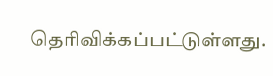தெரிவிக்கப்பட்டுள்ளது.